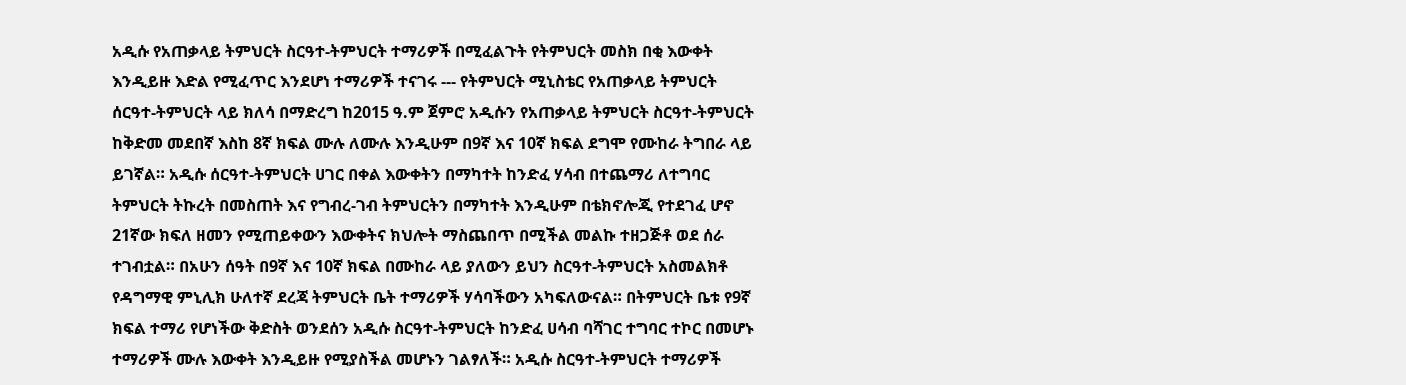አዲሱ የአጠቃላይ ትምህርት ስርዓተ-ትምህርት ተማሪዎች በሚፈልጉት የትምህርት መስክ በቂ እውቀት እንዲይዙ እድል የሚፈጥር እንደሆነ ተማሪዎች ተናገሩ --- የትምህርት ሚኒስቴር የአጠቃላይ ትምህርት ሰርዓተ-ትምህርት ላይ ክለሳ በማድረግ ከ2015 ዓ.ም ጀምሮ አዲሱን የአጠቃላይ ትምህርት ስርዓተ-ትምህርት ከቅድመ መደበኛ እስከ 8ኛ ክፍል ሙሉ ለሙሉ እንዲሁም በ9ኛ እና 10ኛ ክፍል ደግሞ የሙከራ ትግበራ ላይ ይገኛል። አዲሱ ሰርዓተ-ትምህርት ሀገር በቀል እውቀትን በማካተት ከንድፈ ሃሳብ በተጨማሪ ለተግባር ትምህርት ትኩረት በመስጠት እና የግብረ-ገብ ትምህርትን በማካተት እንዲሁም በቴክኖሎጂ የተደገፈ ሆኖ 21ኛው ክፍለ ዘመን የሚጠይቀውን እውቀትና ክህሎት ማስጨበጥ በሚችል መልኩ ተዘጋጅቶ ወደ ሰራ ተገብቷል። በአሁን ሰዓት በ9ኛ እና 10ኛ ክፍል በሙከራ ላይ ያለውን ይህን ስርዓተ-ትምህርት አስመልክቶ የዳግማዊ ምኒሊክ ሁለተኛ ደረጃ ትምህርት ቤት ተማሪዎች ሃሳባችውን አካፍለውናል። በትምህርት ቤቱ የ9ኛ ክፍል ተማሪ የሆነችው ቅድስት ወንደሰን አዲሱ ስርዓተ-ትምህርት ከንድፈ ሀሳብ ባሻገር ተግባር ተኮር በመሆኑ ተማሪዎች ሙሉ እውቀት እንዲይዙ የሚያስችል መሆኑን ገልፃለች። አዲሱ ስርዓተ-ትምህርት ተማሪዎች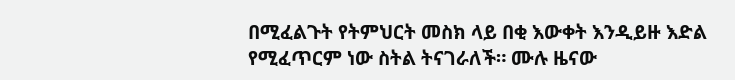በሚፈልጉት የትምህርት መስክ ላይ በቂ እውቀት እንዲይዙ እድል የሚፈጥርም ነው ስትል ትናገራለች። ሙሉ ዜናው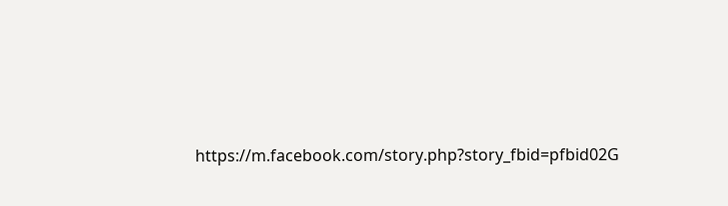https://m.facebook.com/story.php?story_fbid=pfbid02G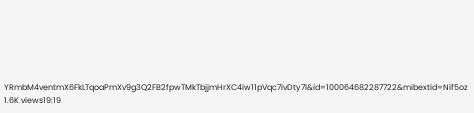YRmbM4ventmX6FkLTqoaPmXv9g3Q2FB2fpwTMkTbjjmHrXC4iw11pVqc7ivDty7l&id=100064682287722&mibextid=Nif5oz 1.6K views19:19